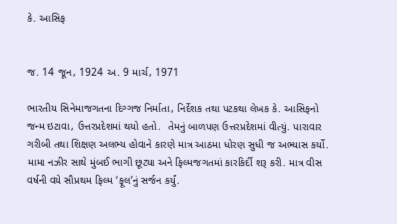કે. આસિફ


જ. 14 જૂન, 1924 અ. 9 માર્ચ, 1971

ભારતીય સિનેમાજગતના દિગ્ગજ નિર્માતા, નિર્દેશક તથા પટકથા લેખક કે. આસિફનો જન્મ ઇટાવા, ઉત્તરપ્રદેશમાં થયો હતો.  તેમનું બાળપણ ઉત્તરપ્રદેશમાં વીત્યું. પારાવાર ગરીબી તથા શિક્ષણ અલભ્ય હોવાને કારણે માત્ર આઠમા ધોરણ સુધી જ અભ્યાસ કર્યો. મામા નઝીર સાથે મુંબઈ ભાગી છૂટ્યા અને ફિલ્મજગતમાં કારકિર્દી શરૂ કરી. માત્ર વીસ વર્ષની વયે સૌપ્રથમ ફિલ્મ ‘ફૂલ’નું સર્જન કર્યું.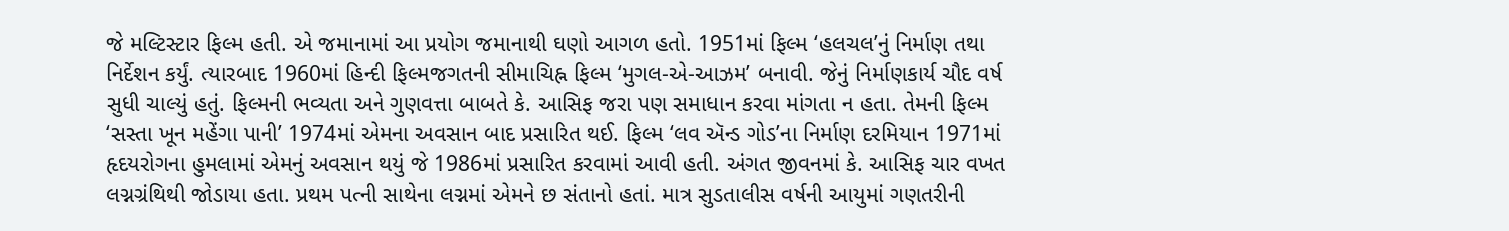જે મલ્ટિસ્ટાર ફિલ્મ હતી. એ જમાનામાં આ પ્રયોગ જમાનાથી ઘણો આગળ હતો. 1951માં ફિલ્મ ‘હલચલ’નું નિર્માણ તથા નિર્દેશન કર્યું. ત્યારબાદ 1960માં હિન્દી ફિલ્મજગતની સીમાચિહ્ન ફિલ્મ ‘મુગલ-એ-આઝમ’ બનાવી. જેનું નિર્માણકાર્ય ચૌદ વર્ષ સુધી ચાલ્યું હતું. ફિલ્મની ભવ્યતા અને ગુણવત્તા બાબતે કે. આસિફ જરા પણ સમાધાન કરવા માંગતા ન હતા. તેમની ફિલ્મ ‘સસ્તા ખૂન મહેંગા પાની’ 1974માં એમના અવસાન બાદ પ્રસારિત થઈ. ફિલ્મ ‘લવ ઍન્ડ ગોડ’ના નિર્માણ દરમિયાન 1971માં હૃદયરોગના હુમલામાં એમનું અવસાન થયું જે 1986માં પ્રસારિત કરવામાં આવી હતી. અંગત જીવનમાં કે. આસિફ ચાર વખત લગ્નગ્રંથિથી જોડાયા હતા. પ્રથમ પત્ની સાથેના લગ્નમાં એમને છ સંતાનો હતાં. માત્ર સુડતાલીસ વર્ષની આયુમાં ગણતરીની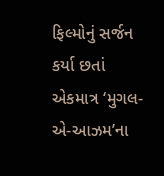ફિલ્મોનું સર્જન કર્યા છતાં એકમાત્ર ‘મુગલ-એ-આઝમ’ના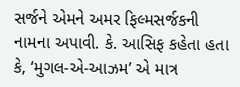સર્જને એમને અમર ફિલ્મસર્જકની નામના અપાવી. કે. આસિફ કહેતા હતા કે, ‘મુગલ-એ-આઝમ’ એ માત્ર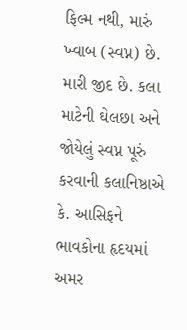ફિલ્મ નથી, મારું ખ્વાબ (સ્વપ્ન) છે. મારી જીદ છે. કલા માટેની ઘેલછા અને જોયેલું સ્વપ્ન પૂરું કરવાની કલાનિષ્ઠાએ કે. આસિફને ભાવકોના હૃદયમાં અમર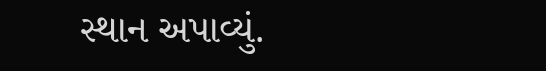સ્થાન અપાવ્યું.